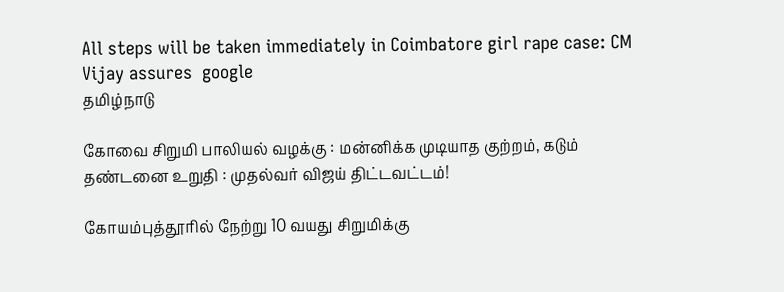All steps will be taken immediately in Coimbatore girl rape case: CM Vijay assures  google
தமிழ்நாடு

கோவை சிறுமி பாலியல் வழக்கு : மன்னிக்க முடியாத குற்றம், கடும் தண்டனை உறுதி : முதல்வர் விஜய் திட்டவட்டம்!

கோயம்புத்தூரில் நேற்று 10 வயது சிறுமிக்கு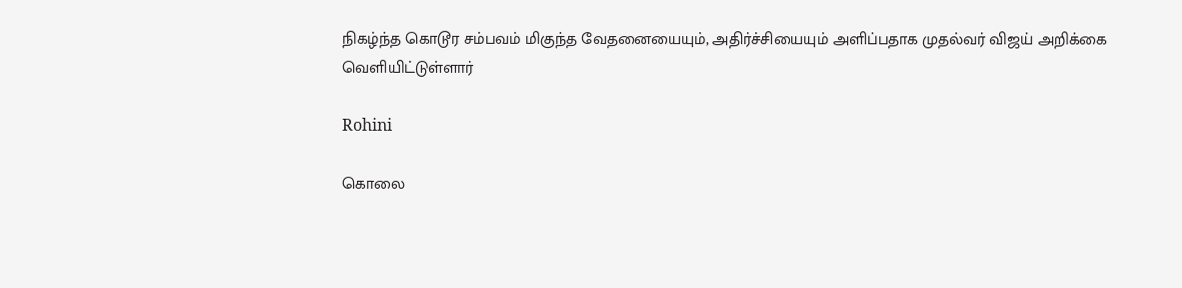நிகழ்ந்த கொடூர சம்பவம் மிகுந்த வேதனையையும், அதிர்ச்சியையும் அளிப்பதாக முதல்வர் விஜய் அறிக்கை வெளியிட்டுள்ளார்

Rohini

கொலை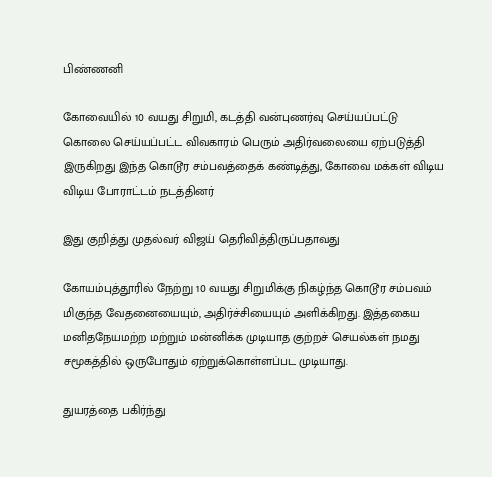பிண்ணனி

கோவையில் 10 வயது சிறுமி, கடத்தி வன்புணர்வு செய்யப்பட்டு கொலை செய்யப்பட்ட விவகாரம் பெரும் அதிர்வலையை ஏற்படுத்தி இருகிறது இந்த கொடூர சம்பவத்தைக் கண்டித்து, கோவை மக்கள் விடிய விடிய போராட்டம் நடத்தினர்

இது குறித்து முதல்வர் விஜய் தெரிவித்திருப்பதாவது

கோயம்புத்தூரில் நேற்று 10 வயது சிறுமிக்கு நிகழ்ந்த கொடூர சம்பவம் மிகுந்த வேதனையையும், அதிர்ச்சியையும் அளிக்கிறது. இத்தகைய மனிதநேயமற்ற மற்றும் மன்னிக்க முடியாத குற்றச் செயல்கள் நமது சமூகத்தில் ஒருபோதும் ஏற்றுக்கொள்ளப்பட முடியாது.

துயரத்தை பகிர்ந்து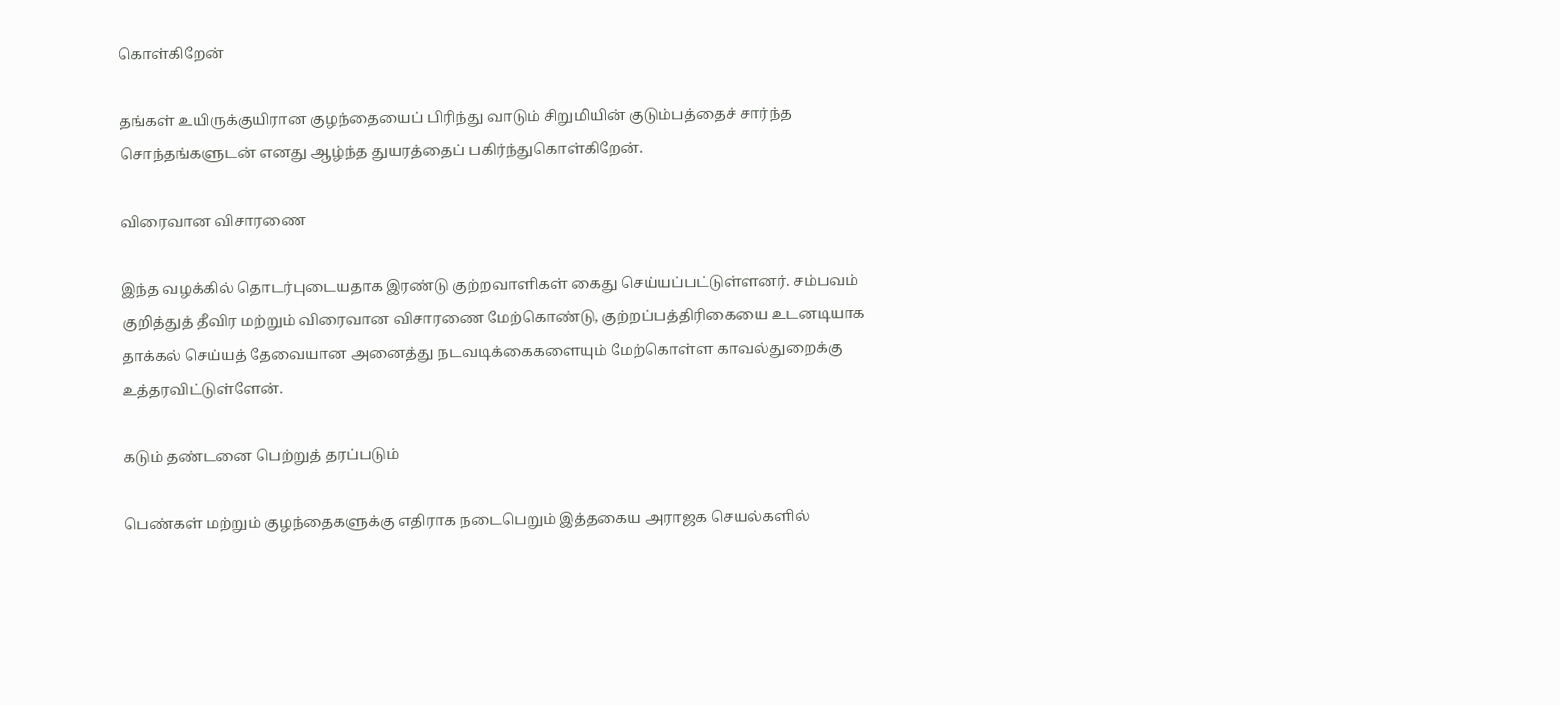கொள்கிறேன்

தங்கள் உயிருக்குயிரான குழந்தையைப் பிரிந்து வாடும் சிறுமியின் குடும்பத்தைச் சார்ந்த சொந்தங்களுடன் எனது ஆழ்ந்த துயரத்தைப் பகிர்ந்துகொள்கிறேன்.

விரைவான விசாரணை

இந்த வழக்கில் தொடர்புடையதாக இரண்டு குற்றவாளிகள் கைது செய்யப்பட்டுள்ளனர். சம்பவம் குறித்துத் தீவிர மற்றும் விரைவான விசாரணை மேற்கொண்டு, குற்றப்பத்திரிகையை உடனடியாக தாக்கல் செய்யத் தேவையான அனைத்து நடவடிக்கைகளையும் மேற்கொள்ள காவல்துறைக்கு உத்தரவிட்டுள்ளேன்.

கடும் தண்டனை பெற்றுத் தரப்படும்

பெண்கள் மற்றும் குழந்தைகளுக்கு எதிராக நடைபெறும் இத்தகைய அராஜக செயல்களில்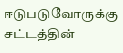ஈடுபடுவோருக்கு சட்டத்தின்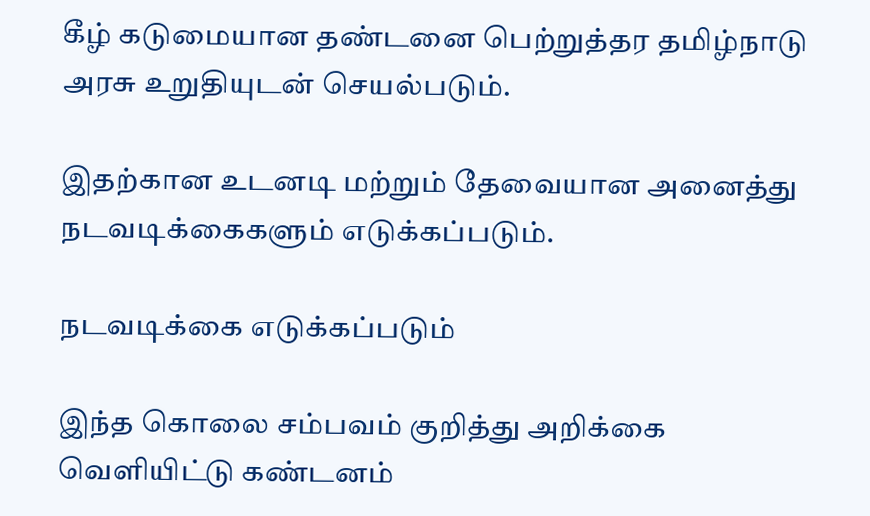கீழ் கடுமையான தண்டனை பெற்றுத்தர தமிழ்நாடு அரசு உறுதியுடன் செயல்படும்.

இதற்கான உடனடி மற்றும் தேவையான அனைத்து நடவடிக்கைகளும் எடுக்கப்படும்.

நடவடிக்கை எடுக்கப்படும்

இந்த கொலை சம்பவம் குறித்து அறிக்கை வெளியிட்டு கண்டனம்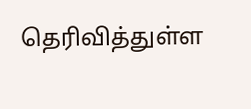தெரிவித்துள்ள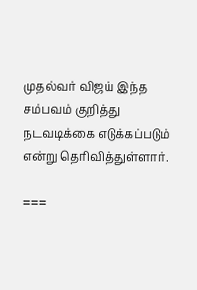முதல்வர் விஜய் இந்த சம்பவம் குறித்து நடவடிக்கை எடுக்கப்படும் என்று தெரிவித்துள்ளார்.

===